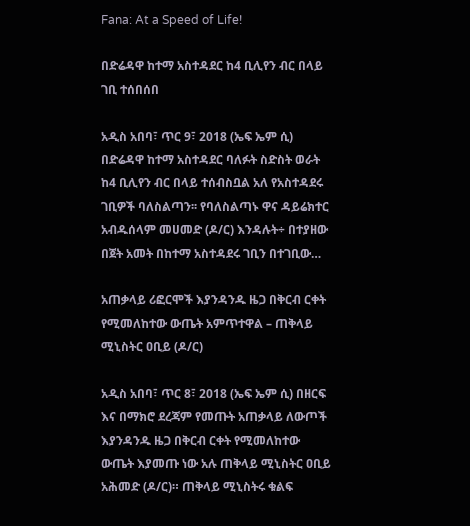Fana: At a Speed of Life!

በድሬዳዋ ከተማ አስተዳደር ከ4 ቢሊየን ብር በላይ ገቢ ተሰበሰበ

አዲስ አበባ፣ ጥር 9፣ 2018 (ኤፍ ኤም ሲ) በድሬዳዋ ከተማ አስተዳደር ባለፉት ስድስት ወራት ከ4 ቢሊየን ብር በላይ ተሰብስቧል አለ የአስተዳደሩ ገቢዎች ባለስልጣን፡፡ የባለስልጣኑ ዋና ዳይሬክተር አብዱሰላም መሀመድ (ዶ/ር) እንዳሉት÷ በተያዘው በጀት አመት በከተማ አስተዳደሩ ገቢን በተገቢው…

አጠቃላይ ሪፎርሞች እያንዳንዱ ዜጋ በቅርብ ርቀት የሚመለከተው ውጤት አምጥተዋል – ጠቅላይ ሚኒስትር ዐቢይ (ዶ/ር)

አዲስ አበባ፣ ጥር 8፣ 2018 (ኤፍ ኤም ሲ) በዘርፍ እና በማክሮ ደረጃም የመጡት አጠቃላይ ለውጦች እያንዳንዱ ዜጋ በቅርብ ርቀት የሚመለከተው ውጤት እያመጡ ነው አሉ ጠቅላይ ሚኒስትር ዐቢይ አሕመድ (ዶ/ር)። ጠቅላይ ሚኒስትሩ ቁልፍ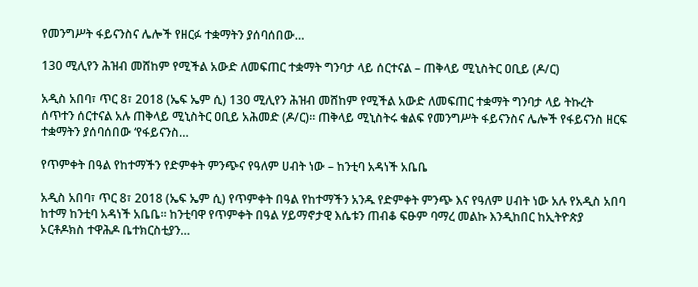የመንግሥት ፋይናንስና ሌሎች የዘርፉ ተቋማትን ያሰባሰበው…

130 ሚሊየን ሕዝብ መሸከም የሚችል አውድ ለመፍጠር ተቋማት ግንባታ ላይ ሰርተናል – ጠቅላይ ሚኒስትር ዐቢይ (ዶ/ር)

አዲስ አበባ፣ ጥር 8፣ 2018 (ኤፍ ኤም ሲ) 130 ሚሊየን ሕዝብ መሸከም የሚችል አውድ ለመፍጠር ተቋማት ግንባታ ላይ ትኩረት ሰጥተን ሰርተናል አሉ ጠቅላይ ሚኒስትር ዐቢይ አሕመድ (ዶ/ር)። ጠቅላይ ሚኒስትሩ ቁልፍ የመንግሥት ፋይናንስና ሌሎች የፋይናንስ ዘርፍ ተቋማትን ያሰባሰበው ‘የፋይናንስ…

የጥምቀት በዓል የከተማችን የድምቀት ምንጭና የዓለም ሀብት ነው – ከንቲባ አዳነች አቤቤ

አዲስ አበባ፣ ጥር 8፣ 2018 (ኤፍ ኤም ሲ) የጥምቀት በዓል የከተማችን አንዱ የድምቀት ምንጭ እና የዓለም ሀብት ነው አሉ የአዲስ አበባ ከተማ ከንቲባ አዳነች አቤቤ። ከንቲባዋ የጥምቀት በዓል ሃይማኖታዊ እሴቱን ጠብቆ ፍፁም ባማረ መልኩ እንዲከበር ከኢትዮጵያ ኦርቶዶክስ ተዋሕዶ ቤተክርስቲያን…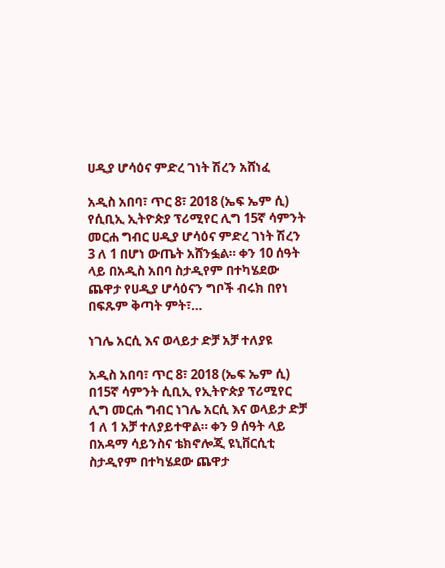ሀዲያ ሆሳዕና ምድረ ገነት ሽረን አሸነፈ

አዲስ አበባ፣ ጥር 8፣ 2018 (ኤፍ ኤም ሲ) የሲቢኢ ኢትዮጵያ ፕሪሚየር ሊግ 15ኛ ሳምንት መርሐ ግብር ሀዲያ ሆሳዕና ምድረ ገነት ሽረን 3 ለ 1 በሆነ ውጤት አሸንፏል። ቀን 10 ሰዓት ላይ በአዲስ አበባ ስታዲየም በተካሄደው ጨዋታ የሀዲያ ሆሳዕናን ግቦች ብሩክ በየነ በፍጹም ቅጣት ምት፣…

ነገሌ አርሲ እና ወላይታ ድቻ አቻ ተለያዩ

አዲስ አበባ፣ ጥር 8፣ 2018 (ኤፍ ኤም ሲ) በ15ኛ ሳምንት ሲቢኢ የኢትዮጵያ ፕሪሚየር ሊግ መርሐ ግብር ነገሌ አርሲ እና ወላይታ ድቻ 1 ለ 1 አቻ ተለያይተዋል። ቀን 9 ሰዓት ላይ በአዳማ ሳይንስና ቴክኖሎጂ ዩኒቨርሲቲ ስታዲየም በተካሄደው ጨዋታ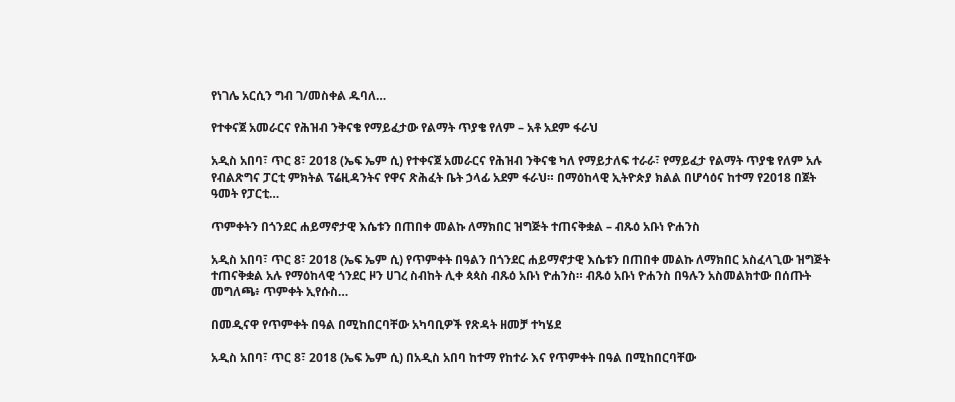የነገሌ አርሲን ግብ ገ/መስቀል ዱባለ…

የተቀናጀ አመራርና የሕዝብ ንቅናቄ የማይፈታው የልማት ጥያቄ የለም – አቶ አደም ፋራህ

አዲስ አበባ፣ ጥር 8፣ 2018 (ኤፍ ኤም ሲ) የተቀናጀ አመራርና የሕዝብ ንቅናቄ ካለ የማይታለፍ ተራራ፣ የማይፈታ የልማት ጥያቄ የለም አሉ የብልጽግና ፓርቲ ምክትል ፕሬዚዳንትና የዋና ጽሕፈት ቤት ኃላፊ አደም ፋራህ። በማዕከላዊ ኢትዮጵያ ክልል በሆሳዕና ከተማ የ2018 በጀት ዓመት የፓርቲ…

ጥምቀትን በጎንደር ሐይማኖታዊ እሴቱን በጠበቀ መልኩ ለማክበር ዝግጅት ተጠናቅቋል – ብጹዕ አቡነ ዮሐንስ

አዲስ አበባ፣ ጥር 8፣ 2018 (ኤፍ ኤም ሲ) የጥምቀት በዓልን በጎንደር ሐይማኖታዊ እሴቱን በጠበቀ መልኩ ለማክበር አስፈላጊው ዝግጅት ተጠናቅቋል አሉ የማዕከላዊ ጎንደር ዞን ሀገረ ስብከት ሊቀ ጳጳስ ብጹዕ አቡነ ዮሐንስ። ብጹዕ አቡነ ዮሐንስ በዓሉን አስመልክተው በሰጡት መግለጫ፥ ጥምቀት ኢየሱስ…

በመዲናዋ የጥምቀት በዓል በሚከበርባቸው አካባቢዎች የጽዳት ዘመቻ ተካሄደ

አዲስ አበባ፣ ጥር 8፣ 2018 (ኤፍ ኤም ሲ) በአዲስ አበባ ከተማ የከተራ እና የጥምቀት በዓል በሚከበርባቸው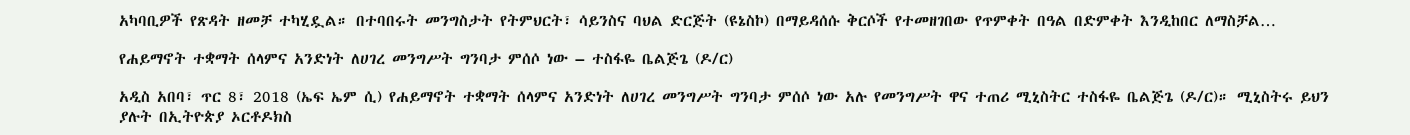አካባቢዎች የጽዳት ዘመቻ ተካሂዷል። በተባበሩት መንግስታት የትምህርት፣ ሳይንስና ባህል ድርጅት (ዩኔስኮ) በማይዳሰሱ ቅርሶች የተመዘገበው የጥምቀት በዓል በድምቀት እንዲከበር ለማስቻል…

የሐይማኖት ተቋማት ሰላምና አንድነት ለሀገረ መንግሥት ግንባታ ምሰሶ ነው – ተስፋዬ ቤልጅጌ (ዶ/ር)

አዲስ አበባ፣ ጥር 8፣ 2018 (ኤፍ ኤም ሲ) የሐይማኖት ተቋማት ሰላምና አንድነት ለሀገረ መንግሥት ግንባታ ምሰሶ ነው አሉ የመንግሥት ዋና ተጠሪ ሚኒስትር ተስፋዬ ቤልጅጌ (ዶ/ር)። ሚኒስትሩ ይህን ያሉት በኢትዮጵያ ኦርቶዶክስ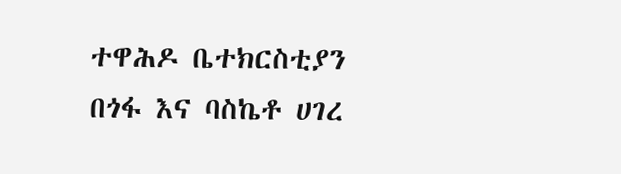ተዋሕዶ ቤተክርስቲያን በጎፋ እና ባስኬቶ ሀገረ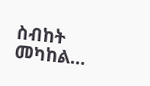ስብከት መካከል…